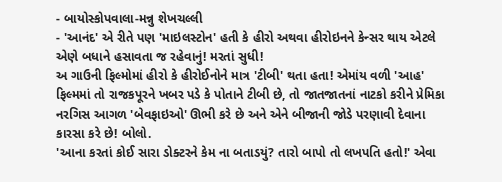- બાયોસ્કોપવાલા-મન્નુ શેખચલ્લી
- 'આનંદ' એ રીતે પણ 'માઇલસ્ટોન' હતી કે હીરો અથવા હીરોઇનને કેન્સર થાય એટલે એણે બધાને હસાવતા જ રહેવાનું! મરતાં સુધી!
અ ગાઉની ફિલ્મોમાં હીરો કે હીરોઈનોને માત્ર 'ટીબી' થતા હતા! એમાંય વળી 'આહ' ફિલ્મમાં તો રાજકપૂરને ખબર પડે કે પોતાને ટીબી છે, તો જાતજાતનાં નાટકો કરીને પ્રેમિકા નરગિસ આગળ 'બેવફાઇઓ' ઊભી કરે છે અને એને બીજાની જોડે પરણાવી દેવાના કારસા કરે છે! બોલો.
'આના કરતાં કોઈ સારા ડોક્ટરને કેમ ના બતાડયું? તારો બાપો તો લખપતિ હતો!' એવા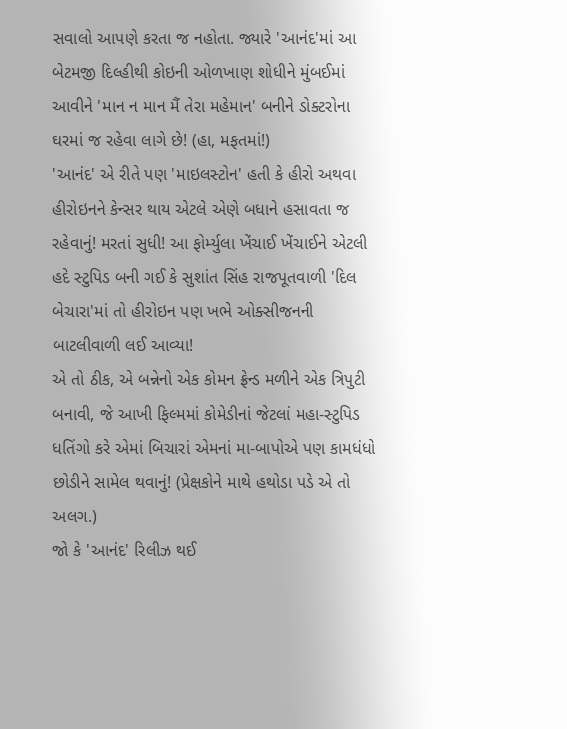સવાલો આપણે કરતા જ નહોતા. જ્યારે 'આનંદ'માં આ બેટમજી દિલ્હીથી કોઇની ઓળખાણ શોધીને મુંબઈમાં આવીને 'માન ન માન મૈં તેરા મહેમાન' બનીને ડોક્ટરોના ઘરમાં જ રહેવા લાગે છે! (હા, મફતમાં!)
'આનંદ' એ રીતે પણ 'માઇલસ્ટોન' હતી કે હીરો અથવા હીરોઇનને કેન્સર થાય એટલે એણે બધાને હસાવતા જ રહેવાનું! મરતાં સુધી! આ ફોર્મ્યુલા ખેંચાઈ ખેંચાઈને એટલી હદે સ્ટુપિડ બની ગઈ કે સુશાંત સિંહ રાજપૂતવાળી 'દિલ બેચારા'માં તો હીરોઇન પણ ખભે ઓક્સીજનની બાટલીવાળી લઈ આવ્યા!
એ તો ઠીક, એ બન્નેનો એક કોમન ફ્રેન્ડ મળીને એક ત્રિપુટી બનાવી, જે આખી ફિલ્મમાં કોમેડીનાં જેટલાં મહા-સ્ટુપિડ ધતિંગો કરે એમાં બિચારાં એમનાં મા-બાપોએ પણ કામધંધો છોડીને સામેલ થવાનું! (પ્રેક્ષકોને માથે હથોડા પડે એ તો અલગ.)
જો કે 'આનંદ' રિલીઝ થઈ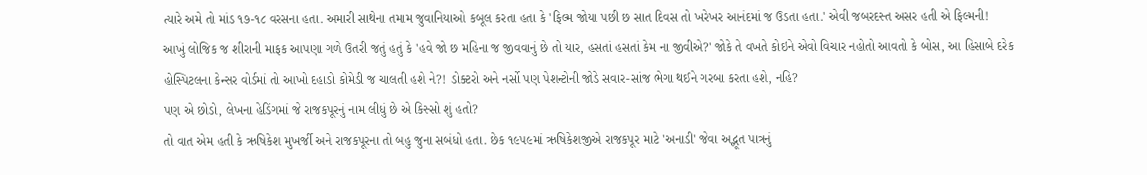ત્યારે અમે તો માંડ ૧૭-૧૮ વરસના હતા. અમારી સાથેના તમામ જુવાનિયાઓ કબૂલ કરતા હતા કે 'ફિલ્મ જોયા પછી છ સાત દિવસ તો ખરેખર આનંદમાં જ ઉડતા હતા.' એવી જબરદસ્ત અસર હતી એ ફિલ્મની!
આખું લોજિક જ શીરાની માફક આપણા ગળે ઉતરી જતું હતું કે 'હવે જો છ મહિના જ જીવવાનું છે તો યાર, હસતાં હસતાં કેમ ના જીવીએ?' જોકે તે વખતે કોઇને એવો વિચાર નહોતો આવતો કે બોસ, આ હિસાબે દરેક હોસ્પિટલના કેન્સર વોર્ડમાં તો આખો દહાડો કોમેડી જ ચાલતી હશે ને?! ડોક્ટરો અને નર્સો પણ પેશન્ટોની જોડે સવાર-સાંજ ભેગા થઈને ગરબા કરતા હશે, નહિ?
પણ એ છોડો, લેખના હેડિંગમાં જે રાજકપૂરનું નામ લીધું છે એ કિસ્સો શું હતો?
તો વાત એમ હતી કે ઋષિકેશ મુખર્જી અને રાજકપૂરના તો બહુ જુના સબંધો હતા. છેક ૧૯૫૯માં ઋષિકેશજીએ રાજકપૂર માટે 'અનાડી' જેવા અદ્ભૂત પાત્રનું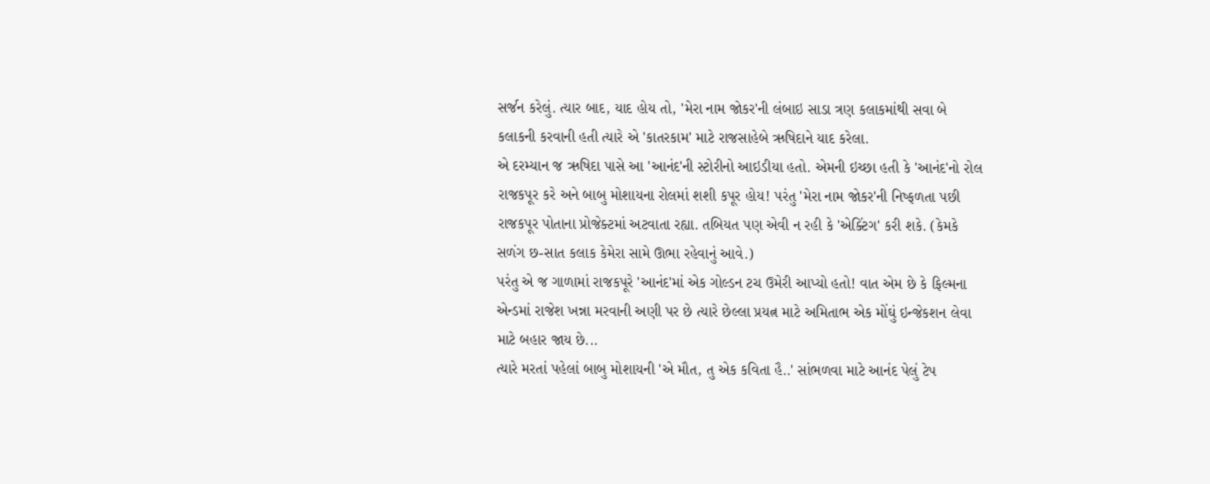સર્જન કરેલું. ત્યાર બાદ, યાદ હોય તો, 'મેરા નામ જોકર'ની લંબાઇ સાડા ત્રણ કલાકમાંથી સવા બે કલાકની કરવાની હતી ત્યારે એ 'કાતરકામ' માટે રાજસાહેબે ઋષિદાને યાદ કરેલા.
એ દરમ્યાન જ ઋષિદા પાસે આ 'આનંદ'ની સ્ટોરીનો આઇડીયા હતો. એમની ઇચ્છા હતી કે 'આનંદ'નો રોલ રાજકપૂર કરે અને બાબુ મોશાયના રોલમાં શશી કપૂર હોય! પરંતુ 'મેરા નામ જોકર'ની નિષ્ફળતા પછી રાજકપૂર પોતાના પ્રોજેક્ટમાં અટવાતા રહ્યા. તબિયત પણ એવી ન રહી કે 'એક્ટિંગ' કરી શકે. (કેમકે સળંગ છ-સાત કલાક કેમેરા સામે ઊભા રહેવાનું આવે.)
પરંતુ એ જ ગાળામાં રાજકપૂરે 'આનંદ'માં એક ગોલ્ડન ટચ ઉમેરી આપ્યો હતો! વાત એમ છે કે ફિલ્મના એન્ડમાં રાજેશ ખન્ના મરવાની અણી પર છે ત્યારે છેલ્લા પ્રયત્ન માટે અમિતાભ એક મોંઘું ઇન્જેકશન લેવા માટે બહાર જાય છે...
ત્યારે મરતાં પહેલાં બાબુ મોશાયની 'એ મૌત, તુ એક કવિતા હૈ..' સાંભળવા માટે આનંદ પેલું ટેપ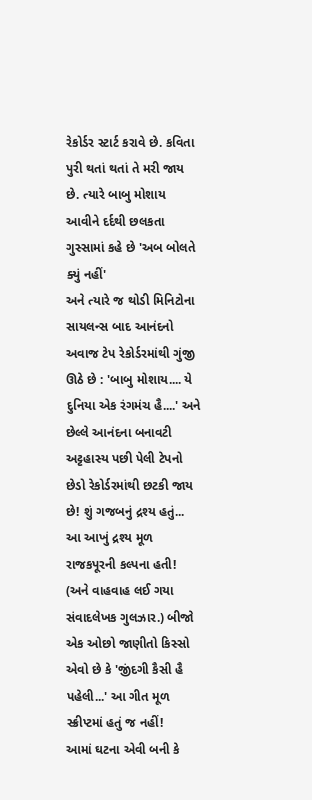રેકોર્ડર સ્ટાર્ટ કરાવે છે. કવિતા પુરી થતાં થતાં તે મરી જાય છે. ત્યારે બાબુ મોશાય આવીને દર્દથી છલકતા ગુસ્સામાં કહે છે 'અબ બોલતે ક્યું નહીં'
અને ત્યારે જ થોડી મિનિટોના સાયલન્સ બાદ આનંદનો અવાજ ટેપ રેકોર્ડરમાંથી ગુંજી ઊઠે છે : 'બાબુ મોશાય.... યે દુનિયા એક રંગમંચ હૈ....' અને છેલ્લે આનંદના બનાવટી અટ્ટહાસ્ય પછી પેલી ટેપનો છેડો રેકોર્ડરમાંથી છટકી જાય છે! શું ગજબનું દ્રશ્ય હતું...
આ આખું દ્રશ્ય મૂળ રાજકપૂરની કલ્પના હતી! (અને વાહવાહ લઈ ગયા સંવાદલેખક ગુલઝાર.) બીજો એક ઓછો જાણીતો કિસ્સો એવો છે કે 'જીંદગી કૈસી હૈ પહેલી...' આ ગીત મૂળ સ્ક્રીપ્ટમાં હતું જ નહીં!
આમાં ઘટના એવી બની કે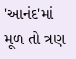'આનંદ'માં મૂળ તો ત્રણ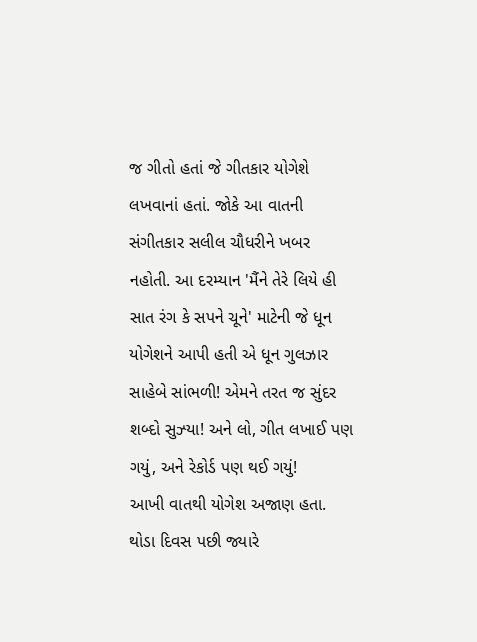જ ગીતો હતાં જે ગીતકાર યોગેશે લખવાનાં હતાં. જોકે આ વાતની સંગીતકાર સલીલ ચૌધરીને ખબર નહોતી. આ દરમ્યાન 'મૈંને તેરે લિયે હી સાત રંગ કે સપને ચૂને' માટેની જે ધૂન યોગેશને આપી હતી એ ધૂન ગુલઝાર સાહેબે સાંભળી! એમને તરત જ સુંદર શબ્દો સુઝ્યા! અને લો, ગીત લખાઈ પણ ગયું, અને રેકોર્ડ પણ થઈ ગયું!
આખી વાતથી યોગેશ અજાણ હતા. થોડા દિવસ પછી જ્યારે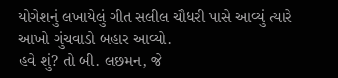યોગેશનું લખાયેલું ગીત સલીલ ચૌધરી પાસે આવ્યું ત્યારે આખો ગુંચવાડો બહાર આવ્યો.
હવે શું? તો બી. લછમન, જે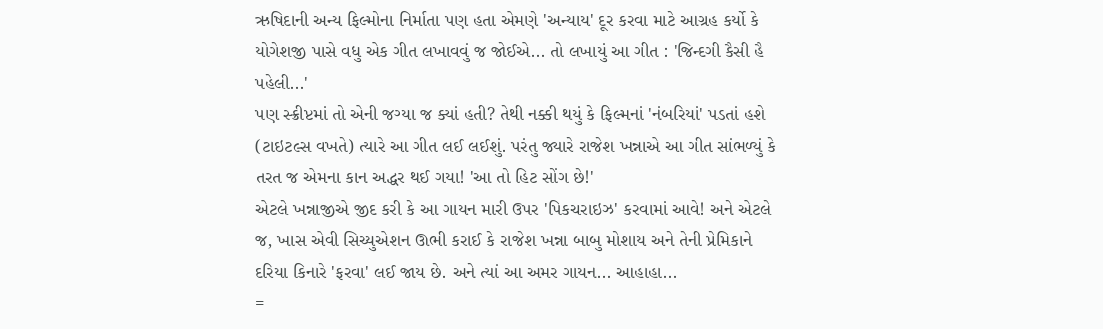ઋષિદાની અન્ય ફિલ્મોના નિર્માતા પણ હતા એમણે 'અન્યાય' દૂર કરવા માટે આગ્રહ કર્યો કે યોગેશજી પાસે વધુ એક ગીત લખાવવું જ જોઈએ... તો લખાયું આ ગીત : 'જિન્દગી કૈસી હૈ પહેલી...'
પણ સ્ક્રીપ્ટમાં તો એની જગ્યા જ ક્યાં હતી? તેથી નક્કી થયું કે ફિલ્મનાં 'નંબરિયાં' પડતાં હશે (ટાઇટલ્સ વખતે) ત્યારે આ ગીત લઈ લઈશું. પરંતુ જ્યારે રાજેશ ખન્નાએ આ ગીત સાંભળ્યું કે તરત જ એમના કાન અદ્ધર થઈ ગયા! 'આ તો હિટ સોંગ છે!'
એટલે ખન્નાજીએ જીદ કરી કે આ ગાયન મારી ઉપર 'પિકચરાઇઝ' કરવામાં આવે! અને એટલે જ, ખાસ એવી સિચ્યુએશન ઊભી કરાઈ કે રાજેશ ખન્ના બાબુ મોશાય અને તેની પ્રેમિકાને દરિયા કિનારે 'ફરવા' લઈ જાય છે. અને ત્યાં આ અમર ગાયન... આહાહા...
=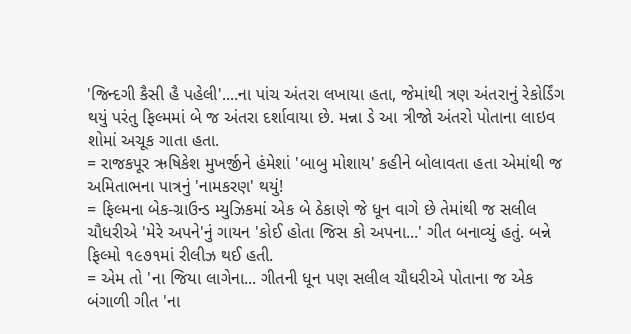'જિન્દગી કૈસી હૈ પહેલી'....ના પાંચ અંતરા લખાયા હતા, જેમાંથી ત્રણ અંતરાનું રેકોર્ડિંગ થયું પરંતુ ફિલ્મમાં બે જ અંતરા દર્શાવાયા છે. મન્ના ડે આ ત્રીજો અંતરો પોતાના લાઇવ શોમાં અચૂક ગાતા હતા.
= રાજકપૂર ઋષિકેશ મુખર્જીને હંમેશાં 'બાબુ મોશાય' કહીને બોલાવતા હતા એમાંથી જ અમિતાભના પાત્રનું 'નામકરણ' થયું!
= ફિલ્મના બેક-ગ્રાઉન્ડ મ્યુઝિકમાં એક બે ઠેકાણે જે ધૂન વાગે છે તેમાંથી જ સલીલ ચૌધરીએ 'મેરે અપને'નું ગાયન 'કોઈ હોતા જિસ કો અપના...' ગીત બનાવ્યું હતું. બન્ને ફિલ્મો ૧૯૭૧માં રીલીઝ થઈ હતી.
= એમ તો 'ના જિયા લાગેના... ગીતની ધૂન પણ સલીલ ચૌધરીએ પોતાના જ એક બંગાળી ગીત 'ના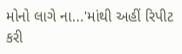મોનો લાગે ના...'માંથી અહીં રિપીટ કરી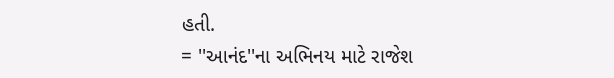હતી.
= ''આનંદ''ના અભિનય માટે રાજેશ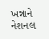ખન્નાને નેશનલ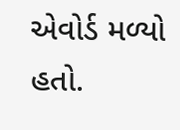એવોર્ડ મળ્યો હતો.